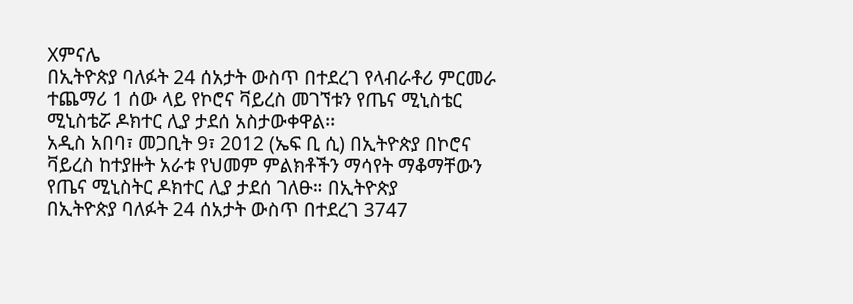Xምናሌ
በኢትዮጵያ ባለፉት 24 ሰአታት ውስጥ በተደረገ የላብራቶሪ ምርመራ ተጨማሪ 1 ሰው ላይ የኮሮና ቫይረስ መገኘቱን የጤና ሚኒስቴር ሚኒስቴሯ ዶክተር ሊያ ታደሰ አስታውቀዋል፡፡
አዲስ አበባ፣ መጋቢት 9፣ 2012 (ኤፍ ቢ ሲ) በኢትዮጵያ በኮሮና ቫይረስ ከተያዙት አራቱ የህመም ምልክቶችን ማሳየት ማቆማቸውን የጤና ሚኒስትር ዶክተር ሊያ ታደሰ ገለፁ። በኢትዮጵያ
በኢትዮጵያ ባለፉት 24 ሰአታት ውስጥ በተደረገ 3747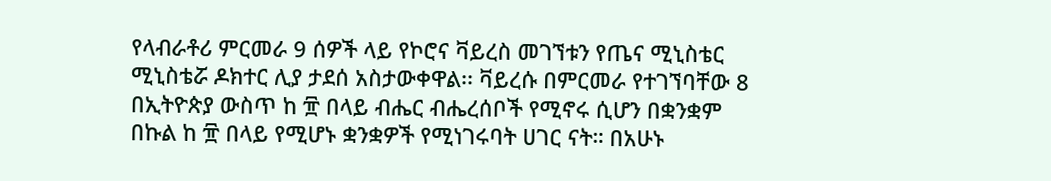የላብራቶሪ ምርመራ 9 ሰዎች ላይ የኮሮና ቫይረስ መገኘቱን የጤና ሚኒስቴር ሚኒስቴሯ ዶክተር ሊያ ታደሰ አስታውቀዋል፡፡ ቫይረሱ በምርመራ የተገኘባቸው 8
በኢትዮጵያ ውስጥ ከ ፹ በላይ ብሔር ብሔረሰቦች የሚኖሩ ሲሆን በቋንቋም በኩል ከ ፹ በላይ የሚሆኑ ቋንቋዎች የሚነገሩባት ሀገር ናት። በአሁኑ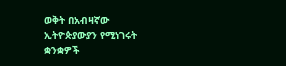ወቅት በአብዛኛው ኢትዮጵያውያን የሚነገሩት ቋንቋዎች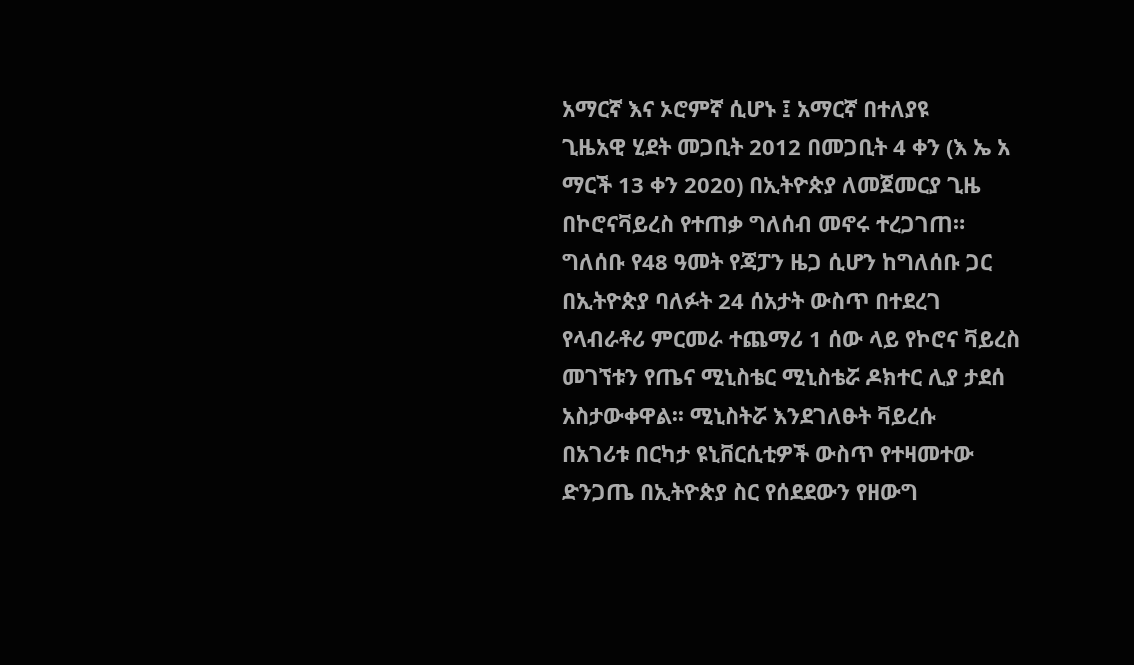አማርኛ እና ኦሮምኛ ሲሆኑ ፤ አማርኛ በተለያዩ
ጊዜአዊ ሂደት መጋቢት 2012 በመጋቢት 4 ቀን (እ ኤ አ ማርች 13 ቀን 2020) በኢትዮጵያ ለመጀመርያ ጊዜ በኮሮናቫይረስ የተጠቃ ግለሰብ መኖሩ ተረጋገጠ። ግለሰቡ የ48 ዓመት የጃፓን ዜጋ ሲሆን ከግለሰቡ ጋር
በኢትዮጵያ ባለፉት 24 ሰአታት ውስጥ በተደረገ የላብራቶሪ ምርመራ ተጨማሪ 1 ሰው ላይ የኮሮና ቫይረስ መገኘቱን የጤና ሚኒስቴር ሚኒስቴሯ ዶክተር ሊያ ታደሰ አስታውቀዋል፡፡ ሚኒስትሯ እንደገለፁት ቫይረሱ
በአገሪቱ በርካታ ዩኒቨርሲቲዎች ውስጥ የተዛመተው ድንጋጤ በኢትዮጵያ ስር የሰደደውን የዘውግ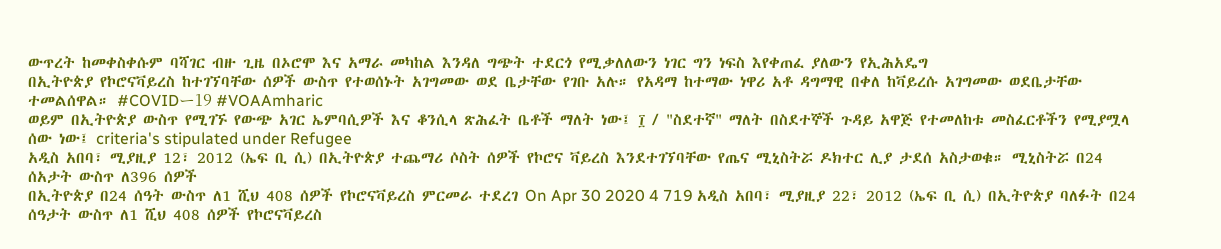ውጥረት ከመቀስቀሱም ባሻገር ብዙ ጊዜ በኦሮሞ እና አማራ መካከል እንዳለ ግጭት ተደርጎ የሚቃለለውን ነገር ግን ነፍስ እየቀጠፈ ያለውን የኢሕአዴግ
በኢትዮጵያ የኮሮናቫይረስ ከተገኘባቸው ሰዎች ውስጥ የተወሰኑት አገግመው ወደ ቤታቸው የገቡ አሉ። የአዳማ ከተማው ነዋሪ አቶ ዳግማዊ በቀለ ከቫይረሱ አገግመው ወደቤታቸው ተመልሰዋል። #COVIDー19 #VOAAmharic
ወይም በኢትዮጵያ ውስጥ የሚገኙ የውጭ አገር ኤምባሲዎች እና ቆንሲላ ጽሕፈት ቤቶች ማለት ነው፤ ፲ / "ስደተኛ" ማለት በስደተኞች ጉዳይ አዋጅ የተመለከቱ መስፈርቶችን የሚያሟላ ሰው ነው፤ criteria's stipulated under Refugee
አዲስ አበባ፣ ሚያዚያ 12፣ 2012 (ኤፍ ቢ ሲ) በኢትዮጵያ ተጨማሪ ሶስት ሰዎች የኮሮና ቫይረስ እንደተገኘባቸው የጤና ሚኒስትሯ ዶክተር ሊያ ታደሰ አስታወቁ። ሚኒስትሯ በ24 ሰአታት ውስጥ ለ396 ሰዎች
በኢትዮጵያ በ24 ሰዓት ውስጥ ለ1 ሺህ 408 ሰዎች የኮሮናቫይረስ ምርመራ ተደረገ On Apr 30 2020 4 719 አዲስ አበባ፣ ሚያዚያ 22፣ 2012 (ኤፍ ቢ ሲ) በኢትዮጵያ ባለፉት በ24 ሰዓታት ውስጥ ለ1 ሺህ 408 ሰዎች የኮሮናቫይረስ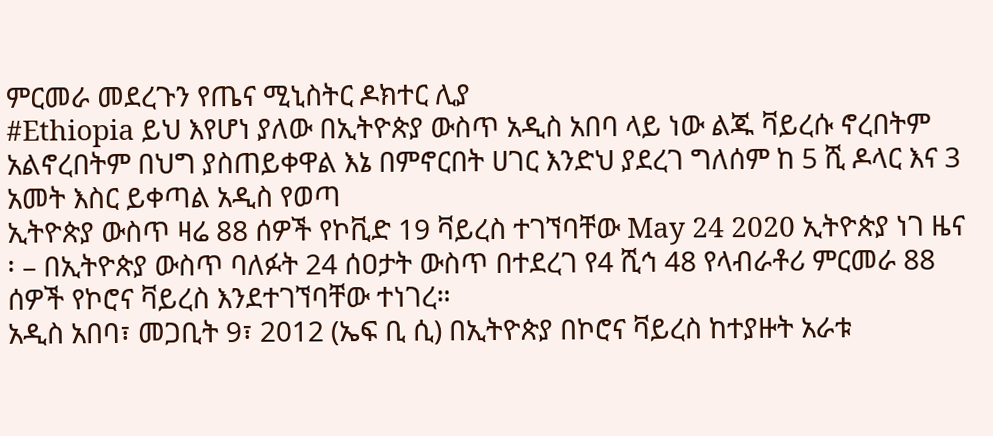ምርመራ መደረጉን የጤና ሚኒስትር ዶክተር ሊያ
#Ethiopia ይህ እየሆነ ያለው በኢትዮጵያ ውስጥ አዲስ አበባ ላይ ነው ልጁ ቫይረሱ ኖረበትም አልኖረበትም በህግ ያስጠይቀዋል እኔ በምኖርበት ሀገር እንድህ ያደረገ ግለሰም ከ 5 ሺ ዶላር እና 3 አመት እስር ይቀጣል አዲስ የወጣ
ኢትዮጵያ ውስጥ ዛሬ 88 ሰዎች የኮቪድ 19 ቫይረስ ተገኘባቸው May 24 2020 ኢትዮጵያ ነገ ዜና ፡ – በኢትዮጵያ ውስጥ ባለፉት 24 ሰዐታት ውስጥ በተደረገ የ4 ሺኅ 48 የላብራቶሪ ምርመራ 88 ሰዎች የኮሮና ቫይረስ እንደተገኘባቸው ተነገረ።
አዲስ አበባ፣ መጋቢት 9፣ 2012 (ኤፍ ቢ ሲ) በኢትዮጵያ በኮሮና ቫይረስ ከተያዙት አራቱ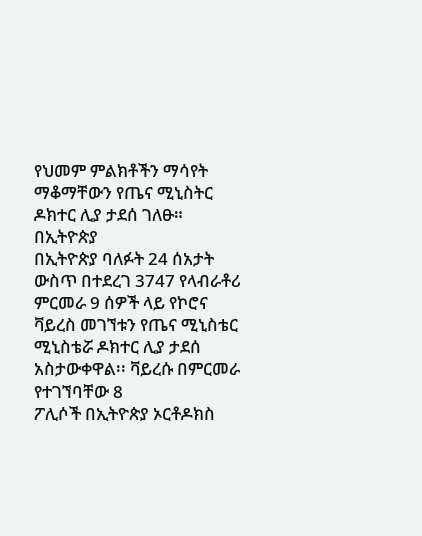የህመም ምልክቶችን ማሳየት ማቆማቸውን የጤና ሚኒስትር ዶክተር ሊያ ታደሰ ገለፁ። በኢትዮጵያ
በኢትዮጵያ ባለፉት 24 ሰአታት ውስጥ በተደረገ 3747 የላብራቶሪ ምርመራ 9 ሰዎች ላይ የኮሮና ቫይረስ መገኘቱን የጤና ሚኒስቴር ሚኒስቴሯ ዶክተር ሊያ ታደሰ አስታውቀዋል፡፡ ቫይረሱ በምርመራ የተገኘባቸው 8
ፖሊሶች በኢትዮጵያ ኦርቶዶክስ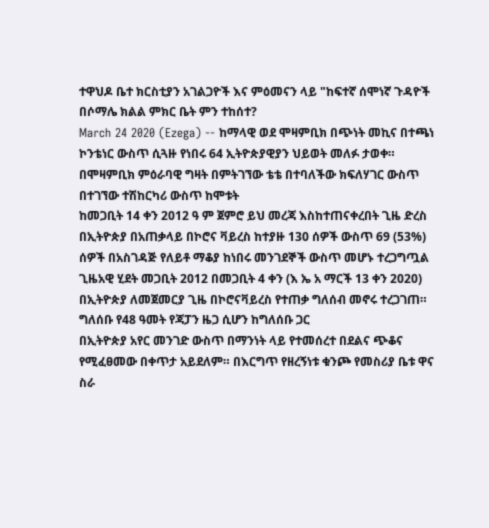ተዋህዶ ቤተ ክርስቲያን አገልጋዮች እና ምዕመናን ላይ "ከፍተኛ ሰሞነኛ ጉዳዮች በሶማሌ ክልል ምክር ቤት ምን ተከሰተ?
March 24 2020 (Ezega) -- ከማላዊ ወደ ሞዛምቢክ በጭነት መኪና በተጫነ ኮንቴነር ውስጥ ሲጓዙ የነበሩ 64 ኢትዮጵያዊያን ህይወት መለፉ ታወቀ። በሞዛምቢክ ምዕራባዊ ግዛት በምትገኘው ቴቴ በተባለችው ክፍለሃገር ውስጥ በተገኘው ተሽከርካሪ ውስጥ ከሞቱት
ከመጋቢት 14 ቀን 2012 ዓ ም ጀምሮ ይህ መረጃ እስከተጠናቀረበት ጊዜ ድረስ በኢትዮጵያ በአጠቃላይ በኮሮና ቫይረስ ከተያዙ 130 ሰዎች ውስጥ 69 (53%) ሰዎች በአስገዳጅ የለይቶ ማቆያ ከነበሩ መንገደኞች ውስጥ መሆኑ ተረጋግጧል
ጊዜአዊ ሂደት መጋቢት 2012 በመጋቢት 4 ቀን (እ ኤ አ ማርች 13 ቀን 2020) በኢትዮጵያ ለመጀመርያ ጊዜ በኮሮናቫይረስ የተጠቃ ግለሰብ መኖሩ ተረጋገጠ። ግለሰቡ የ48 ዓመት የጃፓን ዜጋ ሲሆን ከግለሰቡ ጋር
በኢትዮጵያ አየር መንገድ ውስጥ በማንነት ላይ የተመሰረተ በደልና ጭቆና የሚፈፀመው በቀጥታ አይደለም። በእርግጥ የዘረኝነቱ ቁንጮ የመስሪያ ቤቱ ዋና ስራ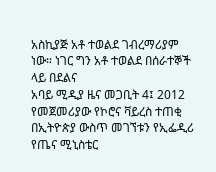አስኪያጅ አቶ ተወልደ ገብረማሪያም ነው። ነገር ግን አቶ ተወልደ በሰራተኞች ላይ በደልና
አባይ ሚዲያ ዜና መጋቢት 4፤ 2012 የመጀመሪያው የኮሮና ቫይረስ ተጠቂ በኢትዮጵያ ውስጥ መገኘቱን የኢፌዲሪ የጤና ሚኒስቴር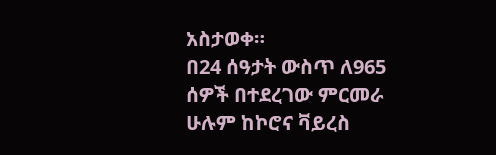አስታወቀ።
በ24 ሰዓታት ውስጥ ለ965 ሰዎች በተደረገው ምርመራ ሁሉም ከኮሮና ቫይረስ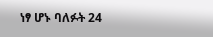ነፃ ሆኑ ባለፉት 24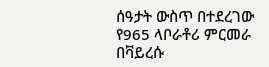ሰዓታት ውስጥ በተደረገው የ965 ላቦራቶሪ ምርመራ በቫይረሱ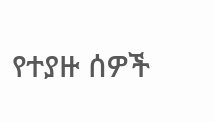የተያዙ ሰዎች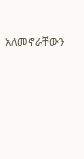አለመኖራቸውን